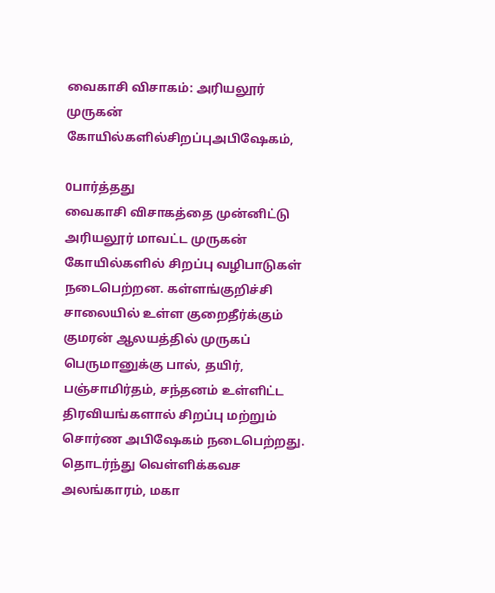வைகாசி விசாகம்: அரியலூர் முருகன் கோயில்களில்சிறப்புஅபிஷேகம்,

0பார்த்தது
வைகாசி விசாகத்தை முன்னிட்டு அரியலூர் மாவட்ட முருகன் கோயில்களில் சிறப்பு வழிபாடுகள் நடைபெற்றன. கள்ளங்குறிச்சி சாலையில் உள்ள குறைதீர்க்கும் குமரன் ஆலயத்தில் முருகப் பெருமானுக்கு பால், தயிர், பஞ்சாமிர்தம், சந்தனம் உள்ளிட்ட திரவியங்களால் சிறப்பு மற்றும் சொர்ண அபிஷேகம் நடைபெற்றது. தொடர்ந்து வெள்ளிக்கவச அலங்காரம், மகா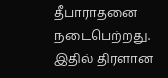தீபாராதனை நடைபெற்றது. இதில் திரளான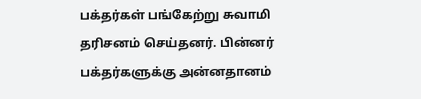பக்தர்கள் பங்கேற்று சுவாமி தரிசனம் செய்தனர். பின்னர் பக்தர்களுக்கு அன்னதானம்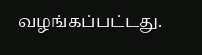வழங்கப்பட்டது.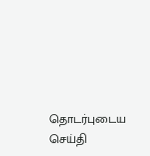தொடர்புடைய செய்தி